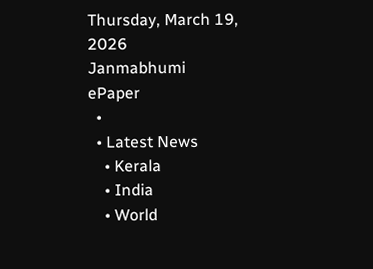Thursday, March 19, 2026
Janmabhumi
ePaper
  •
  • Latest News
    • Kerala
    • India
    • World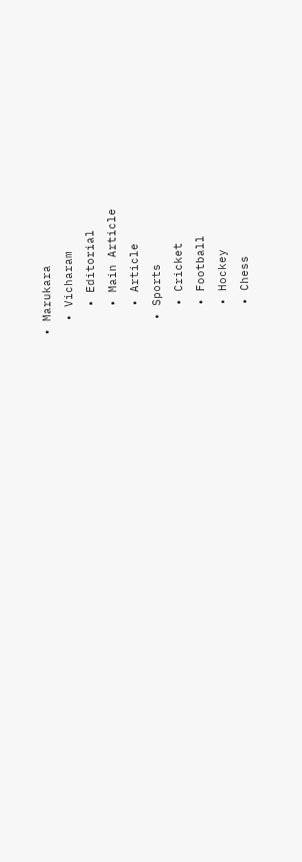• Marukara
  • Vicharam
    • Editorial
    • Main Article
    • Article
  • Sports
    • Cricket
    • Football
    • Hockey
    • Chess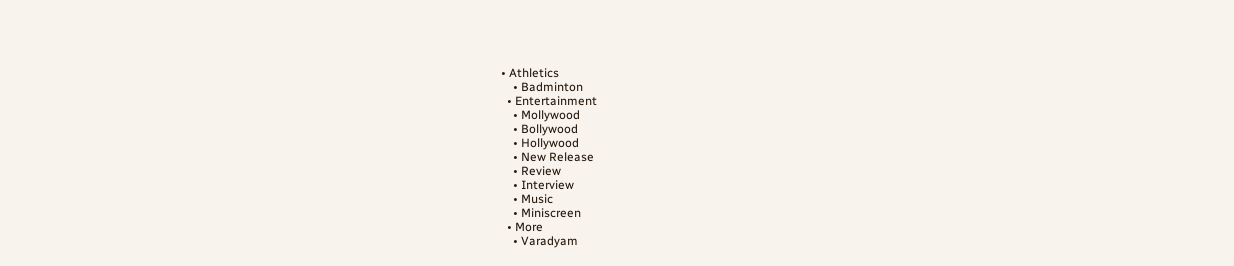• Athletics
    • Badminton
  • Entertainment
    • Mollywood
    • Bollywood
    • Hollywood
    • New Release
    • Review
    • Interview
    • Music
    • Miniscreen
  • More
    • Varadyam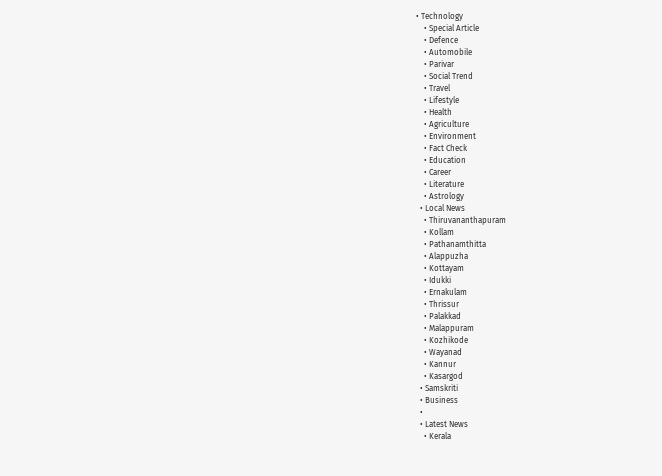• Technology
    • Special Article
    • Defence
    • Automobile
    • Parivar
    • Social Trend
    • Travel
    • Lifestyle
    • Health
    • Agriculture
    • Environment
    • Fact Check
    • Education
    • Career
    • Literature
    • Astrology
  • Local News
    • Thiruvananthapuram
    • Kollam
    • Pathanamthitta
    • Alappuzha
    • Kottayam
    • Idukki
    • Ernakulam
    • Thrissur
    • Palakkad
    • Malappuram
    • Kozhikode
    • Wayanad
    • Kannur
    • Kasargod
  • Samskriti
  • Business
  •
  • Latest News
    • Kerala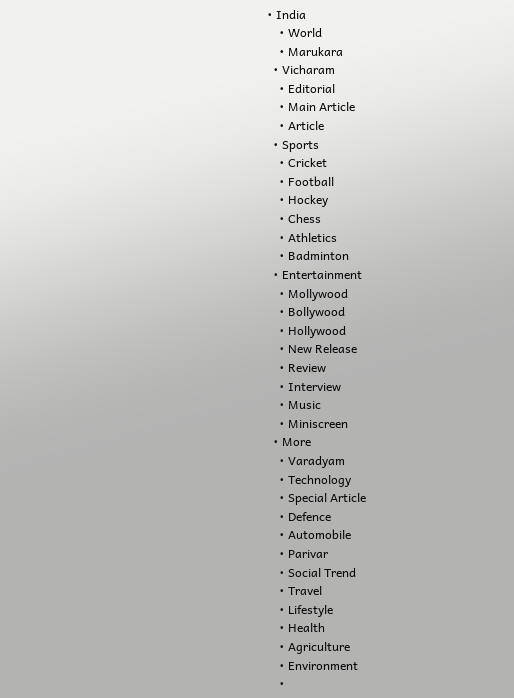• India
    • World
    • Marukara
  • Vicharam
    • Editorial
    • Main Article
    • Article
  • Sports
    • Cricket
    • Football
    • Hockey
    • Chess
    • Athletics
    • Badminton
  • Entertainment
    • Mollywood
    • Bollywood
    • Hollywood
    • New Release
    • Review
    • Interview
    • Music
    • Miniscreen
  • More
    • Varadyam
    • Technology
    • Special Article
    • Defence
    • Automobile
    • Parivar
    • Social Trend
    • Travel
    • Lifestyle
    • Health
    • Agriculture
    • Environment
    •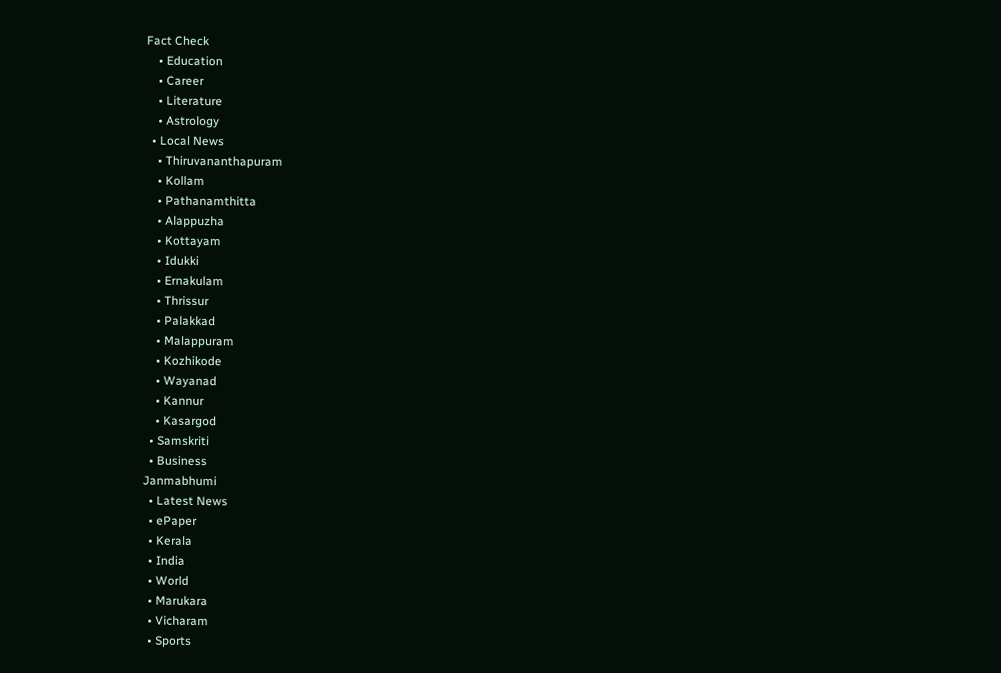Fact Check
    • Education
    • Career
    • Literature
    • Astrology
  • Local News
    • Thiruvananthapuram
    • Kollam
    • Pathanamthitta
    • Alappuzha
    • Kottayam
    • Idukki
    • Ernakulam
    • Thrissur
    • Palakkad
    • Malappuram
    • Kozhikode
    • Wayanad
    • Kannur
    • Kasargod
  • Samskriti
  • Business
Janmabhumi
  • Latest News
  • ePaper
  • Kerala
  • India
  • World
  • Marukara
  • Vicharam
  • Sports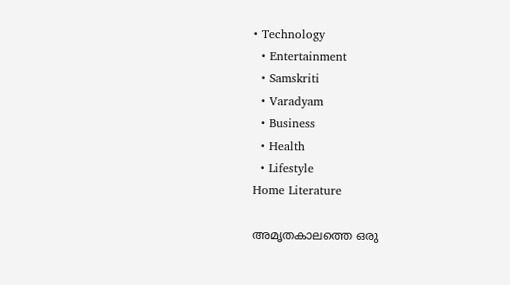• Technology
  • Entertainment
  • Samskriti
  • Varadyam
  • Business
  • Health
  • Lifestyle
Home Literature

അമൃതകാലത്തെ ഒരു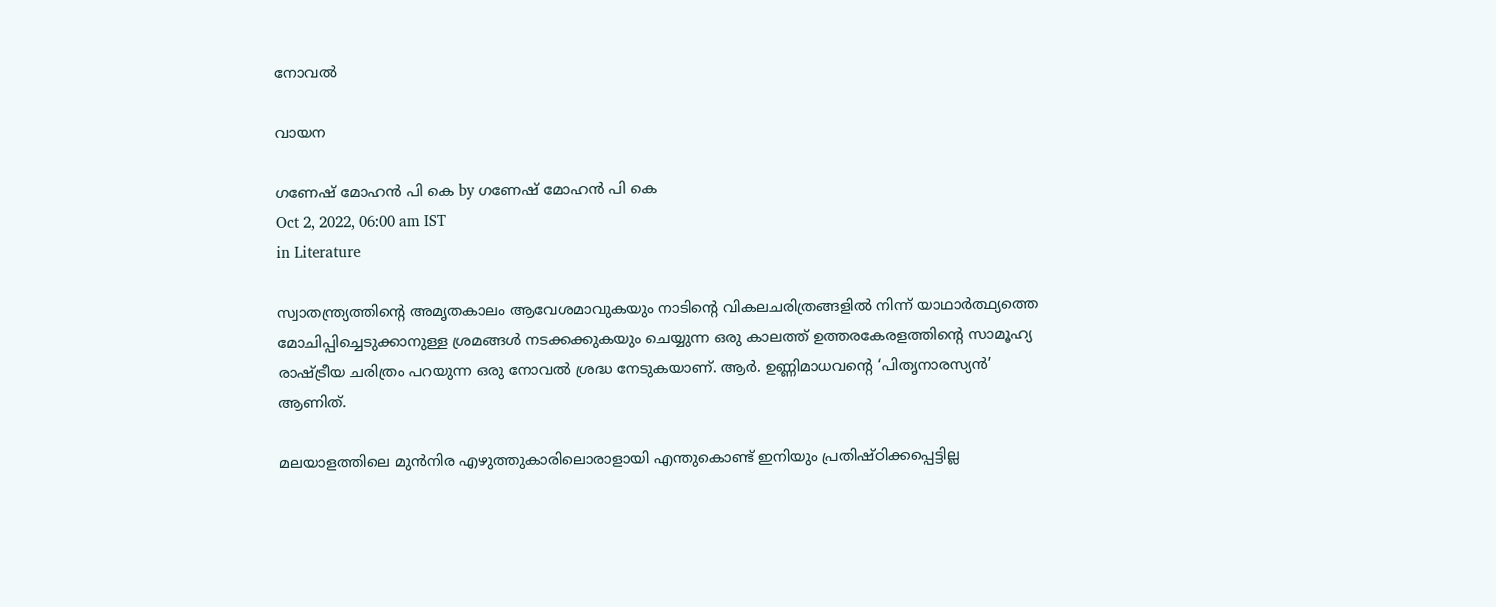നോവല്‍

വായന

ഗണേഷ് മോഹന്‍ പി കെ by ഗണേഷ് മോഹന്‍ പി കെ
Oct 2, 2022, 06:00 am IST
in Literature

സ്വാതന്ത്ര്യത്തിന്റെ അമൃതകാലം ആവേശമാവുകയും നാടിന്റെ വികലചരിത്രങ്ങളില്‍ നിന്ന് യാഥാര്‍ത്ഥ്യത്തെ മോചിപ്പിച്ചെടുക്കാനുള്ള ശ്രമങ്ങള്‍ നടക്കക്കുകയും ചെയ്യുന്ന ഒരു കാലത്ത് ഉത്തരകേരളത്തിന്റെ സാമൂഹ്യ രാഷ്‌ട്രീയ ചരിത്രം പറയുന്ന ഒരു നോവല്‍ ശ്രദ്ധ നേടുകയാണ്. ആര്‍. ഉണ്ണിമാധവന്റെ ‘പിതൃനാരസ്യന്‍’ ആണിത്.

മലയാളത്തിലെ മുന്‍നിര എഴുത്തുകാരിലൊരാളായി എന്തുകൊണ്ട് ഇനിയും പ്രതിഷ്ഠിക്കപ്പെട്ടില്ല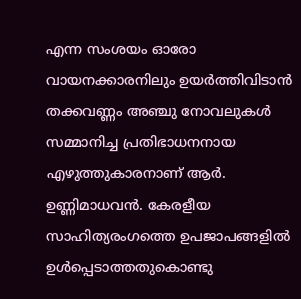എന്ന സംശയം ഓരോ വായനക്കാരനിലും ഉയര്‍ത്തിവിടാന്‍ തക്കവണ്ണം അഞ്ചു നോവലുകള്‍ സമ്മാനിച്ച പ്രതിഭാധനനായ എഴുത്തുകാരനാണ് ആര്‍. ഉണ്ണിമാധവന്‍. കേരളീയ സാഹിത്യരംഗത്തെ ഉപജാപങ്ങളില്‍ ഉള്‍പ്പെടാത്തതുകൊണ്ടു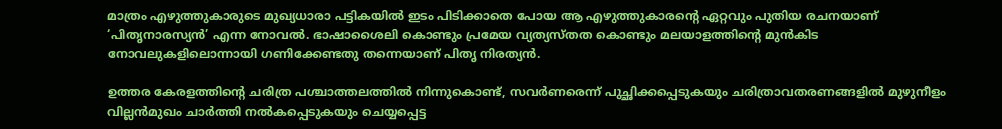മാത്രം എഴുത്തുകാരുടെ മുഖ്യധാരാ പട്ടികയില്‍ ഇടം പിടിക്കാതെ പോയ ആ എഴുത്തുകാരന്റെ ഏറ്റവും പുതിയ രചനയാണ് ‘പിതൃനാരസ്യന്‍’ എന്ന നോവല്‍. ഭാഷാശൈലി കൊണ്ടും പ്രമേയ വ്യത്യസ്തത കൊണ്ടും മലയാളത്തിന്റെ മുന്‍കിട നോവലുകളിലൊന്നായി ഗണിക്കേണ്ടതു തന്നെയാണ് പിതൃ നിരത്യന്‍.

ഉത്തര കേരളത്തിന്റെ ചരിത്ര പശ്ചാത്തലത്തില്‍ നിന്നുകൊണ്ട്, സവര്‍ണരെന്ന് പുച്ഛിക്കപ്പെടുകയും ചരിത്രാവതരണങ്ങളില്‍ മുഴുനീളം വില്ലന്‍മുഖം ചാര്‍ത്തി നല്‍കപ്പെടുകയും ചെയ്യപ്പെട്ട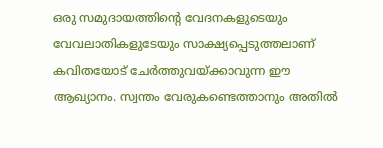ഒരു സമുദായത്തിന്റെ വേദനകളുടെയും വേവലാതികളുടേയും സാക്ഷ്യപ്പെടുത്തലാണ് കവിതയോട് ചേര്‍ത്തുവയ്‌ക്കാവുന്ന ഈ ആഖ്യാനം. സ്വന്തം വേരുകണ്ടെത്താനും അതില്‍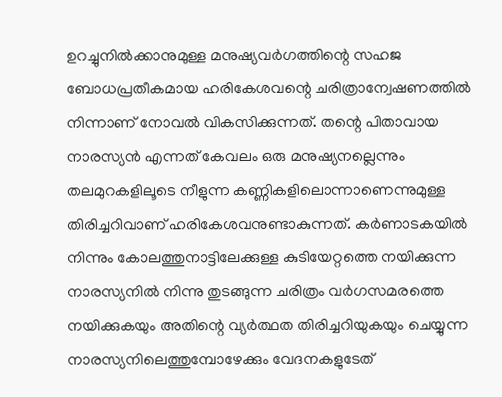ഉറച്ചുനില്‍ക്കാനുമുള്ള മനുഷ്യവര്‍ഗത്തിന്റെ സഹജ ബോധപ്രതീകമായ ഹരികേശവന്റെ ചരിത്രാന്വേഷണത്തില്‍ നിന്നാണ് നോവല്‍ വികസിക്കുന്നത്. തന്റെ പിതാവായ നാരസ്യന്‍ എന്നത് കേവലം ഒരു മനുഷ്യനല്ലെന്നും തലമുറകളിലൂടെ നീളുന്ന കണ്ണികളിലൊന്നാണെന്നുമുള്ള തിരിച്ചറിവാണ് ഹരികേശവനുണ്ടാകുന്നത്. കര്‍ണാടകയില്‍ നിന്നും കോലത്തുനാട്ടിലേക്കുള്ള കുടിയേറ്റത്തെ നയിക്കുന്ന നാരസ്യനില്‍ നിന്നു തുടങ്ങുന്ന ചരിത്രം വര്‍ഗസമരത്തെ നയിക്കുകയും അതിന്റെ വ്യര്‍ത്ഥത തിരിച്ചറിയുകയും ചെയ്യുന്ന നാരസ്യനിലെത്തുമ്പോഴേക്കും വേദനകളുടേത്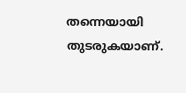തന്നെയായി തുടരുകയാണ്.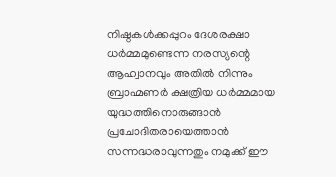നിഷ്ഠകള്‍ക്കപ്പുറം ദേശരക്ഷാ ധര്‍മ്മമുണ്ടെന്ന നരസ്യന്റെ ആഹ്വാനവും അതില്‍ നിന്നും ബ്രാഹ്മണര്‍ ക്ഷത്രിയ ധര്‍മ്മമായ യുദ്ധത്തിനൊരുങ്ങാന്‍ പ്രചോദിതരായെത്താന്‍ സന്നദ്ധരാവുന്നതും നമുക്ക് ഈ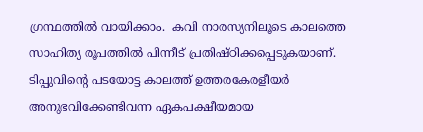ഗ്രന്ഥത്തില്‍ വായിക്കാം.  കവി നാരസ്യനിലൂടെ കാലത്തെ സാഹിത്യ രൂപത്തില്‍ പിന്നീട് പ്രതിഷ്ഠിക്കപ്പെടുകയാണ്. ടിപ്പുവിന്റെ പടയോട്ട കാലത്ത് ഉത്തരകേരളീയര്‍ അനുഭവിക്കേണ്ടിവന്ന ഏകപക്ഷീയമായ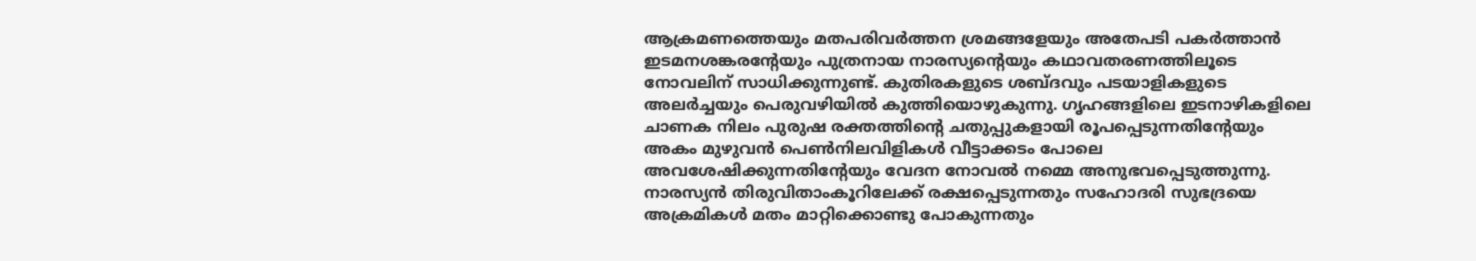ആക്രമണത്തെയും മതപരിവര്‍ത്തന ശ്രമങ്ങളേയും അതേപടി പകര്‍ത്താന്‍ ഇടമനശങ്കരന്റേയും പുത്രനായ നാരസ്യന്റെയും കഥാവതരണത്തിലൂടെ നോവലിന് സാധിക്കുന്നുണ്ട്. കുതിരകളുടെ ശബ്ദവും പടയാളികളുടെ അലര്‍ച്ചയും പെരുവഴിയില്‍ കുത്തിയൊഴുകുന്നു. ഗൃഹങ്ങളിലെ ഇടനാഴികളിലെ ചാണക നിലം പുരുഷ രക്തത്തിന്റെ ചതുപ്പുകളായി രൂപപ്പെടുന്നതിന്റേയും അകം മുഴുവന്‍ പെണ്‍നിലവിളികള്‍ വീട്ടാക്കടം പോലെ അവശേഷിക്കുന്നതിന്റേയും വേദന നോവല്‍ നമ്മെ അനുഭവപ്പെടുത്തുന്നു. നാരസ്യന്‍ തിരുവിതാംകൂറിലേക്ക് രക്ഷപ്പെടുന്നതും സഹോദരി സുഭദ്രയെ അക്രമികള്‍ മതം മാറ്റിക്കൊണ്ടു പോകുന്നതും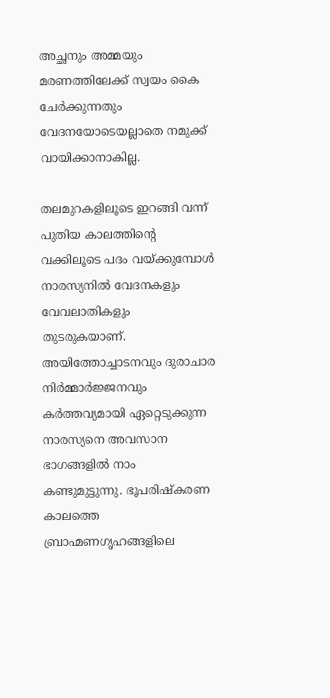അച്ഛനും അമ്മയും മരണത്തിലേക്ക് സ്വയം കൈ ചേര്‍ക്കുന്നതും വേദനയോടെയല്ലാതെ നമുക്ക് വായിക്കാനാകില്ല.

തലമുറകളിലൂടെ ഇറങ്ങി വന്ന് പുതിയ കാലത്തിന്റെ വക്കിലൂടെ പദം വയ്‌ക്കുമ്പോള്‍ നാരസ്യനില്‍ വേദനകളും വേവലാതികളും തുടരുകയാണ്. അയിത്തോച്ചാടനവും ദുരാചാര നിര്‍മ്മാര്‍ജ്ജനവും കര്‍ത്തവ്യമായി ഏറ്റെടുക്കുന്ന നാരസ്യനെ അവസാന ഭാഗങ്ങളില്‍ നാം കണ്ടുമുട്ടുന്നു. ഭൂപരിഷ്‌കരണ കാലത്തെ ബ്രാഹ്മണഗൃഹങ്ങളിലെ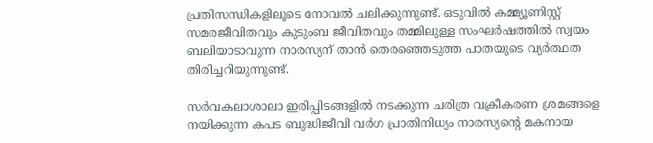പ്രതിസന്ധികളിലൂടെ നോവല്‍ ചലിക്കുന്നുണ്ട്. ഒടുവില്‍ കമ്മ്യൂണിസ്റ്റ് സമരജീവിതവും കുടുംബ ജീവിതവും തമ്മിലുള്ള സംഘര്‍ഷത്തില്‍ സ്വയം ബലിയാടാവുന്ന നാരസ്യന് താന്‍ തെരഞ്ഞെടുത്ത പാതയുടെ വ്യര്‍ത്ഥത തിരിച്ചറിയുന്നുണ്ട്.

സര്‍വകലാശാലാ ഇരിപ്പിടങ്ങളില്‍ നടക്കുന്ന ചരിത്ര വക്രീകരണ ശ്രമങ്ങളെ നയിക്കുന്ന കപട ബുദ്ധിജീവി വര്‍ഗ പ്രാതിനിധ്യം നാരസ്യന്റെ മകനായ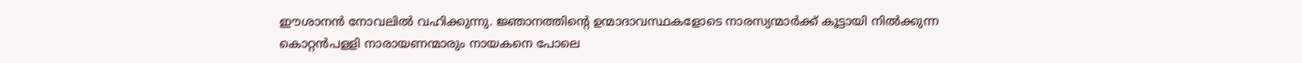ഈശാനന്‍ നോവലില്‍ വഹിക്കുന്നു. ജ്ഞാനത്തിന്റെ ഉന്മാദാവസ്ഥകളോടെ നാരസ്യന്മാര്‍ക്ക് കൂട്ടായി നില്‍ക്കുന്ന കൊറ്റന്‍പളളി നാരായണന്മാരും നായകനെ പോലെ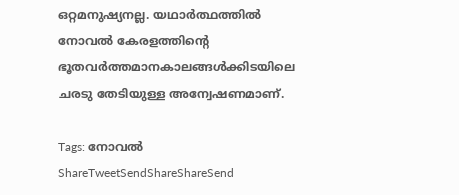ഒറ്റമനുഷ്യനല്ല. യഥാര്‍ത്ഥത്തില്‍ നോവല്‍ കേരളത്തിന്റെ ഭൂതവര്‍ത്തമാനകാലങ്ങള്‍ക്കിടയിലെ ചരടു തേടിയുള്ള അന്വേഷണമാണ്.

Tags: നോവല്‍
ShareTweetSendShareShareSend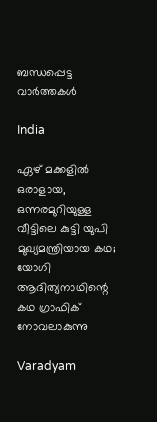ബന്ധപ്പെട്ട വാര്‍ത്തകള്‍

India

ഏഴ് മക്കളില്‍ ഒരാളായ, ഒന്നരമുറിയുള്ള വീട്ടിലെ കുട്ടി യുപി മുഖ്യമന്ത്രിയായ കഥ; യോഗി ആദിത്യനാഥിന്റെ കഥ ഗ്രാഫിക് നോവലാകുന്നു

Varadyam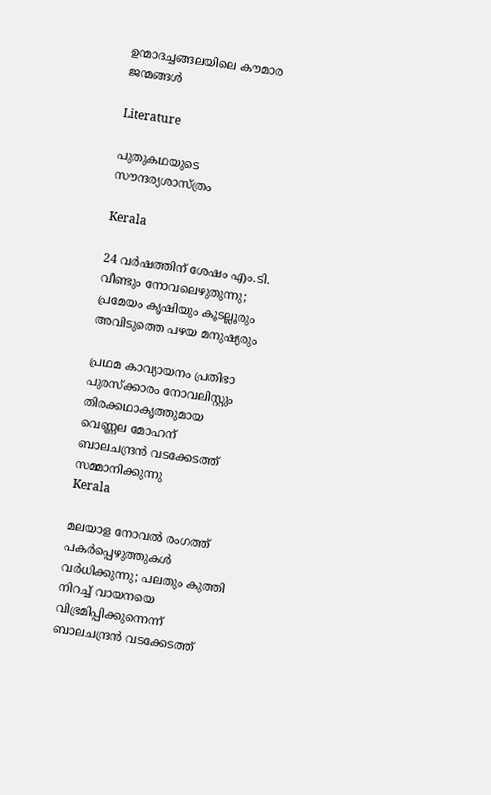ഉന്മാദച്ചങ്ങലയിലെ കൗമാര ജന്മങ്ങള്‍

Literature

പുതുകഥയുടെ സൗന്ദര്യശാസ്ത്രം

Kerala

24 വര്‍ഷത്തിന് ശേഷം എം.ടി. വീണ്ടും നോവലെഴുതുന്നു; പ്രമേയം കൃഷിയും കൂടല്ലൂരും അവിടുത്തെ പഴയ മനുഷ്യരും

പ്രഥമ കാവ്യായനം പ്രതിഭാ പുരസ്‌ക്കാരം നോവലിസ്റ്റും തിരക്കഥാകൃത്തുമായ വെണ്ണല മോഹന് ബാലചന്ദ്രന്‍ വടക്കേടത്ത് സമ്മാനിക്കുന്നു
Kerala

മലയാള നോവല്‍ രംഗത്ത് പകര്‍പ്പെഴുത്തുകള്‍ വര്‍ധിക്കുന്നു; പലതും കുത്തി നിറച്ച് വായനയെ വിഭ്രമിപ്പിക്കുന്നെന്ന് ബാലചന്ദ്രന്‍ വടക്കേടത്ത്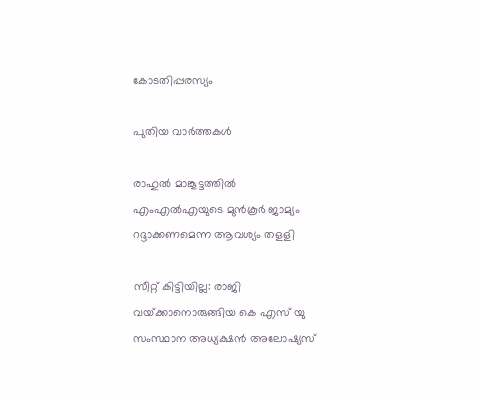കോടതിപ്പരസ്യം

പുതിയ വാര്‍ത്തകള്‍

രാഹുല്‍ മാങ്കൂട്ടത്തില്‍ എംഎല്‍എയുടെ മുന്‍കൂര്‍ ജാമ്യം റദ്ദാക്കണമെന്ന ആവശ്യം തളളി

സീറ്റ് കിട്ടിയില്ല: രാജി വയ്‌ക്കാനൊരുങ്ങിയ കെ എസ് യു സംസ്ഥാന അധ്യക്ഷന്‍ അലോഷ്യസ്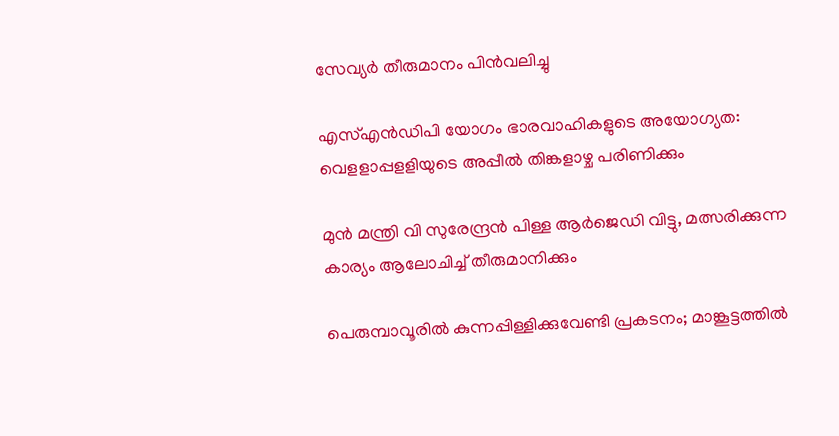സേവ്യര്‍ തീരുമാനം പിന്‍വലിച്ചു

എസ്എന്‍ഡിപി യോഗം ഭാരവാഹികളുടെ അയോഗ്യത: വെളളാപ്പളളിയുടെ അപ്പീല്‍ തിങ്കളാഴ്ച പരിണിക്കും

മുന്‍ മന്ത്രി വി സുരേന്ദ്രന്‍ പിള്ള ആര്‍ജെഡി വിട്ടു, മത്സരിക്കുന്ന കാര്യം ആലോചിച്ച് തീരുമാനിക്കും

പെരുമ്പാവൂരിൽ കുന്നപ്പിള്ളിക്കുവേണ്ടി പ്രകടനം; മാങ്കൂട്ടത്തിൽ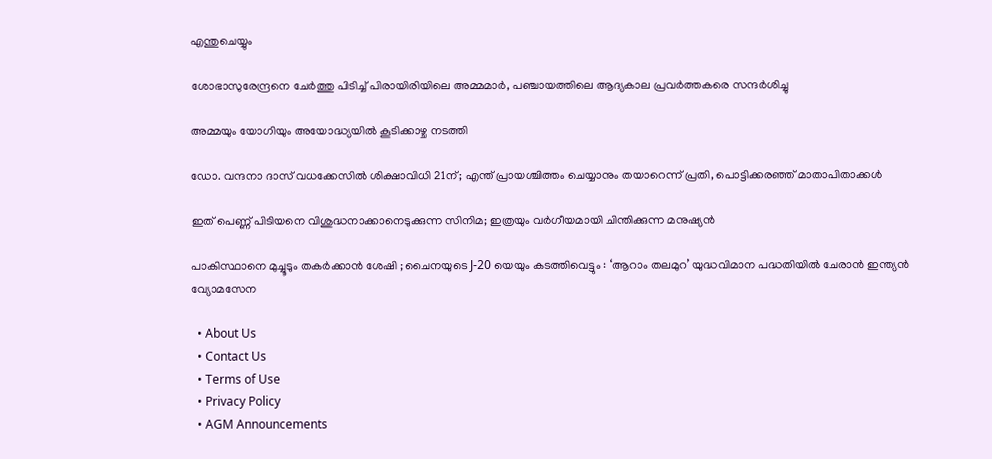എന്തുചെയ്യും

ശോഭാസുരേന്ദ്രനെ ചേര്‍ത്തു പിടിച്ച് പിരായിരിയിലെ അമ്മമാര്‍, പഞ്ചായത്തിലെ ആദ്യകാല പ്രവര്‍ത്തകരെ സന്ദര്‍ശിച്ചു

അമ്മയും യോഗിയും അയോദ്ധ്യയിൽ കൂടിക്കാഴ്ച നടത്തി

ഡോ. വന്ദനാ ദാസ് വധക്കേസിൽ ശിക്ഷാവിധി 21ന്; എന്ത് പ്രായശ്ചിത്തം ചെയ്യാനും തയാറെന്ന് പ്രതി, പൊട്ടിക്കരഞ്ഞ് മാതാപിതാക്കൾ

ഇത് പെണ്ണ് പിടിയനെ വിശുദ്ധനാക്കാനെടുക്കുന്ന സിനിമ; ഇത്രയും വർഗീയമായി ചിന്തിക്കുന്ന മനുഷ്യൻ

പാകിസ്ഥാനെ മുച്ചൂടും തകർക്കാൻ ശേഷി ; ചൈനയുടെ J-20 യെയും കടത്തിവെട്ടും : ‘ആറാം തലമുറ’ യുദ്ധവിമാന പദ്ധതിയിൽ ചേരാൻ ഇന്ത്യൻ വ്യോമസേന

  • About Us
  • Contact Us
  • Terms of Use
  • Privacy Policy
  • AGM Announcements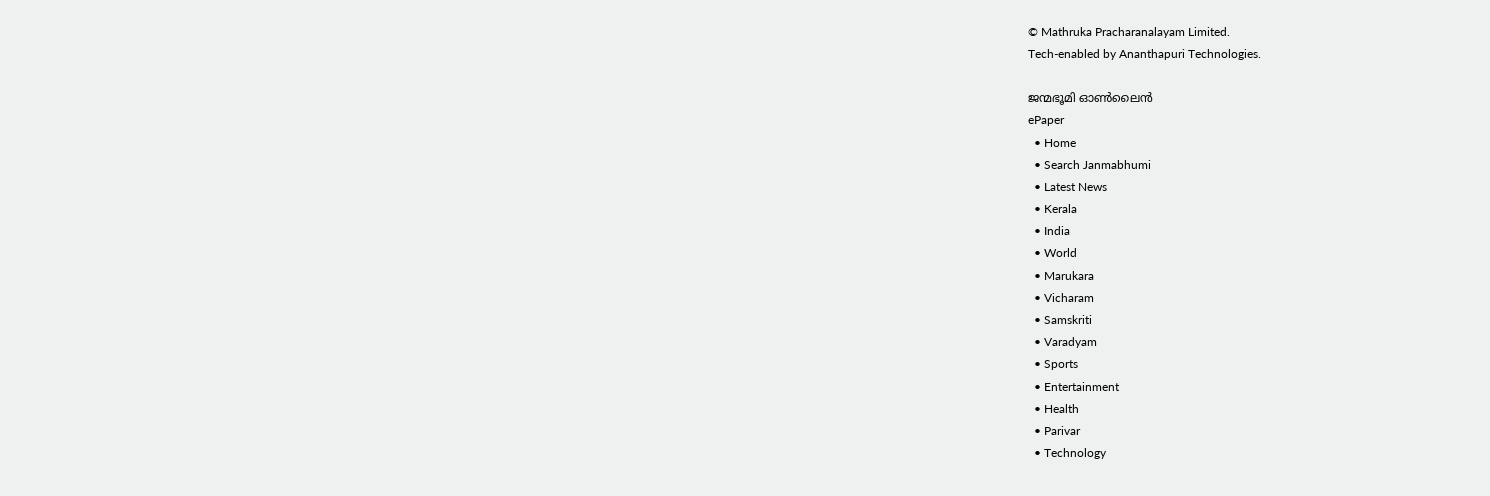© Mathruka Pracharanalayam Limited.
Tech-enabled by Ananthapuri Technologies.

ജന്മഭൂമി ഓണ്‍ലൈന്‍
ePaper
  • Home
  • Search Janmabhumi
  • Latest News
  • Kerala
  • India
  • World
  • Marukara
  • Vicharam
  • Samskriti
  • Varadyam
  • Sports
  • Entertainment
  • Health
  • Parivar
  • Technology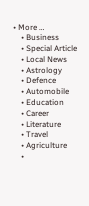• More …
    • Business
    • Special Article
    • Local News
    • Astrology
    • Defence
    • Automobile
    • Education
    • Career
    • Literature
    • Travel
    • Agriculture
    •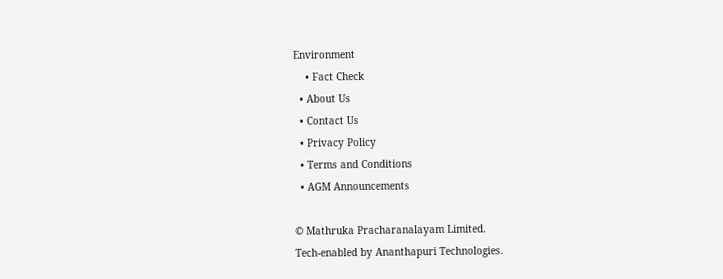Environment
    • Fact Check
  • About Us
  • Contact Us
  • Privacy Policy
  • Terms and Conditions
  • AGM Announcements

© Mathruka Pracharanalayam Limited.
Tech-enabled by Ananthapuri Technologies.